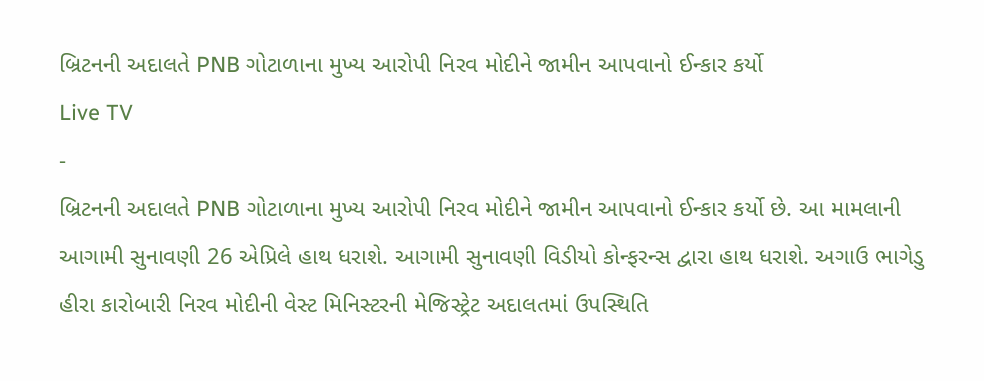બ્રિટનની અદાલતે PNB ગોટાળાના મુખ્ય આરોપી નિરવ મોદીને જામીન આપવાનો ઈન્કાર કર્યો
Live TV
-
બ્રિટનની અદાલતે PNB ગોટાળાના મુખ્ય આરોપી નિરવ મોદીને જામીન આપવાનો ઈન્કાર કર્યો છે. આ મામલાની આગામી સુનાવણી 26 એપ્રિલે હાથ ધરાશે. આગામી સુનાવણી વિડીયો કોન્ફરન્સ દ્વારા હાથ ધરાશે. અગાઉ ભાગેડુ હીરા કારોબારી નિરવ મોદીની વેસ્ટ મિનિસ્ટરની મેજિસ્ટ્રેટ અદાલતમાં ઉપસ્થિતિ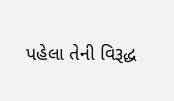પહેલા તેની વિરૂદ્ધ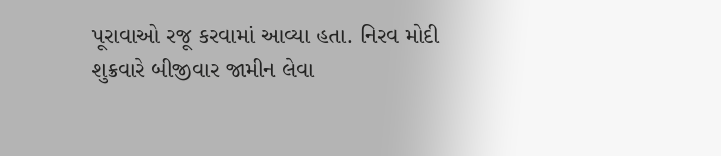પૂરાવાઓ રજૂ કરવામાં આવ્યા હતા. નિરવ મોદી શુક્રવારે બીજીવાર જામીન લેવા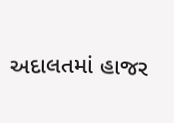અદાલતમાં હાજર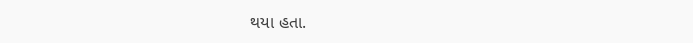થયા હતા.